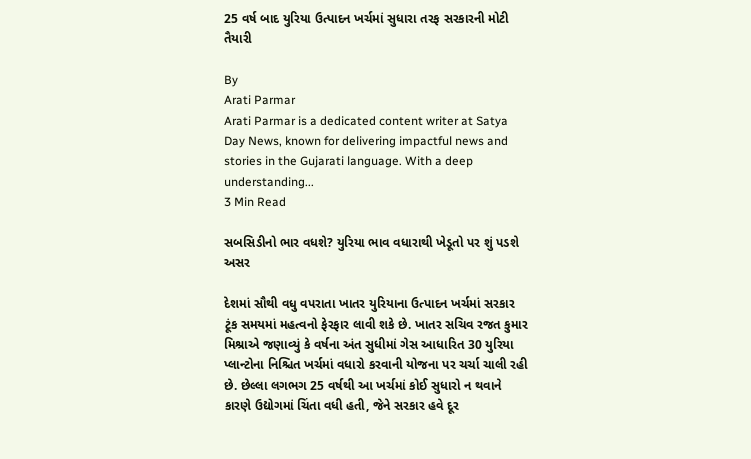25 વર્ષ બાદ યુરિયા ઉત્પાદન ખર્ચમાં સુધારા તરફ સરકારની મોટી તૈયારી

By
Arati Parmar
Arati Parmar is a dedicated content writer at Satya Day News, known for delivering impactful news and stories in the Gujarati language. With a deep understanding...
3 Min Read

સબસિડીનો ભાર વધશે? યુરિયા ભાવ વધારાથી ખેડૂતો પર શું પડશે અસર

દેશમાં સૌથી વધુ વપરાતા ખાતર યુરિયાના ઉત્પાદન ખર્ચમાં સરકાર ટૂંક સમયમાં મહત્વનો ફેરફાર લાવી શકે છે. ખાતર સચિવ રજત કુમાર મિશ્રાએ જણાવ્યું કે વર્ષના અંત સુધીમાં ગેસ આધારિત 30 યુરિયા પ્લાન્ટોના નિશ્ચિત ખર્ચમાં વધારો કરવાની યોજના પર ચર્ચા ચાલી રહી છે. છેલ્લા લગભગ 25 વર્ષથી આ ખર્ચમાં કોઈ સુધારો ન થવાને કારણે ઉદ્યોગમાં ચિંતા વધી હતી, જેને સરકાર હવે દૂર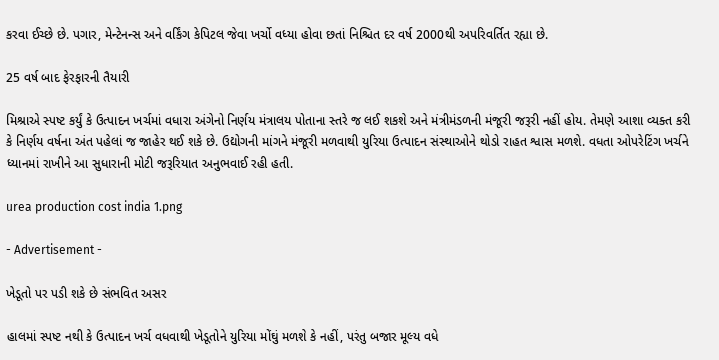કરવા ઈચ્છે છે. પગાર, મેન્ટેનન્સ અને વર્કિંગ કેપિટલ જેવા ખર્ચો વધ્યા હોવા છતાં નિશ્ચિત દર વર્ષ 2000થી અપરિવર્તિત રહ્યા છે.

25 વર્ષ બાદ ફેરફારની તૈયારી

મિશ્રાએ સ્પષ્ટ કર્યું કે ઉત્પાદન ખર્ચમાં વધારા અંગેનો નિર્ણય મંત્રાલય પોતાના સ્તરે જ લઈ શકશે અને મંત્રીમંડળની મંજૂરી જરૂરી નહીં હોય. તેમણે આશા વ્યક્ત કરી કે નિર્ણય વર્ષના અંત પહેલાં જ જાહેર થઈ શકે છે. ઉદ્યોગની માંગને મંજૂરી મળવાથી યુરિયા ઉત્પાદન સંસ્થાઓને થોડો રાહત શ્વાસ મળશે. વધતા ઓપરેટિંગ ખર્ચને ધ્યાનમાં રાખીને આ સુધારાની મોટી જરૂરિયાત અનુભવાઈ રહી હતી.

urea production cost india 1.png

- Advertisement -

ખેડૂતો પર પડી શકે છે સંભવિત અસર

હાલમાં સ્પષ્ટ નથી કે ઉત્પાદન ખર્ચ વધવાથી ખેડૂતોને યુરિયા મોંઘું મળશે કે નહીં, પરંતુ બજાર મૂલ્ય વધે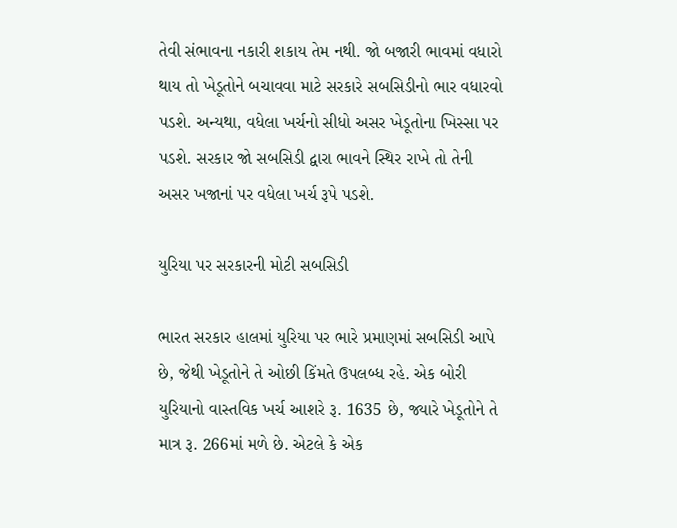તેવી સંભાવના નકારી શકાય તેમ નથી. જો બજારી ભાવમાં વધારો થાય તો ખેડૂતોને બચાવવા માટે સરકારે સબસિડીનો ભાર વધારવો પડશે. અન્યથા, વધેલા ખર્ચનો સીધો અસર ખેડૂતોના ખિસ્સા પર પડશે. સરકાર જો સબસિડી દ્વારા ભાવને સ્થિર રાખે તો તેની અસર ખજાનાં પર વધેલા ખર્ચ રૂપે પડશે.

યુરિયા પર સરકારની મોટી સબસિડી

ભારત સરકાર હાલમાં યુરિયા પર ભારે પ્રમાણમાં સબસિડી આપે છે, જેથી ખેડૂતોને તે ઓછી કિંમતે ઉપલબ્ધ રહે. એક બોરી યુરિયાનો વાસ્તવિક ખર્ચ આશરે રૂ. 1635 છે, જ્યારે ખેડૂતોને તે માત્ર રૂ. 266માં મળે છે. એટલે કે એક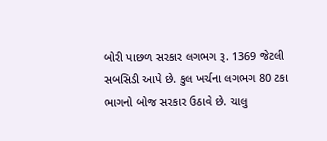બોરી પાછળ સરકાર લગભગ રૂ. 1369 જેટલી સબસિડી આપે છે. કુલ ખર્ચના લગભગ 80 ટકા ભાગનો બોજ સરકાર ઉઠાવે છે. ચાલુ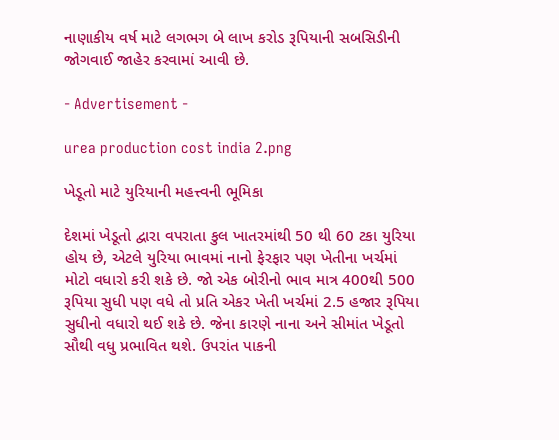નાણાકીય વર્ષ માટે લગભગ બે લાખ કરોડ રૂપિયાની સબસિડીની જોગવાઈ જાહેર કરવામાં આવી છે.

- Advertisement -

urea production cost india 2.png

ખેડૂતો માટે યુરિયાની મહત્ત્વની ભૂમિકા

દેશમાં ખેડૂતો દ્વારા વપરાતા કુલ ખાતરમાંથી 50 થી 60 ટકા યુરિયા હોય છે, એટલે યુરિયા ભાવમાં નાનો ફેરફાર પણ ખેતીના ખર્ચમાં મોટો વધારો કરી શકે છે. જો એક બોરીનો ભાવ માત્ર 400થી 500 રૂપિયા સુધી પણ વધે તો પ્રતિ એકર ખેતી ખર્ચમાં 2.5 હજાર રૂપિયા સુધીનો વધારો થઈ શકે છે. જેના કારણે નાના અને સીમાંત ખેડૂતો સૌથી વધુ પ્રભાવિત થશે. ઉપરાંત પાકની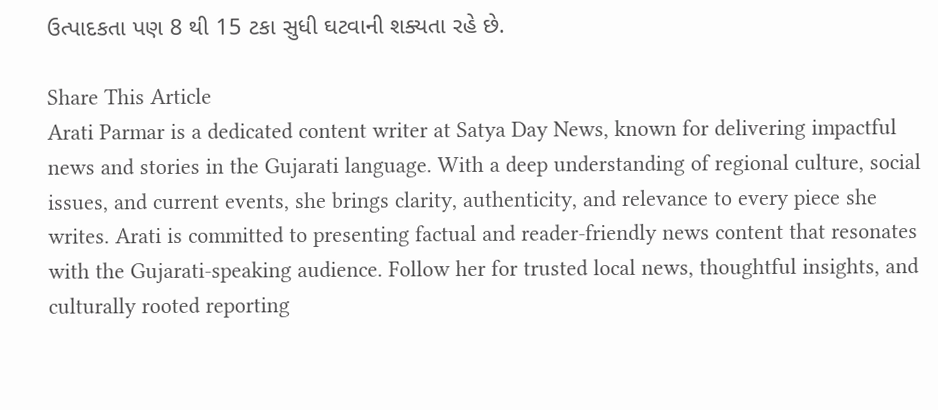ઉત્પાદકતા પણ 8 થી 15 ટકા સુધી ઘટવાની શક્યતા રહે છે.

Share This Article
Arati Parmar is a dedicated content writer at Satya Day News, known for delivering impactful news and stories in the Gujarati language. With a deep understanding of regional culture, social issues, and current events, she brings clarity, authenticity, and relevance to every piece she writes. Arati is committed to presenting factual and reader-friendly news content that resonates with the Gujarati-speaking audience. Follow her for trusted local news, thoughtful insights, and culturally rooted reporting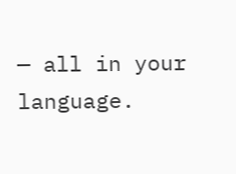— all in your language.